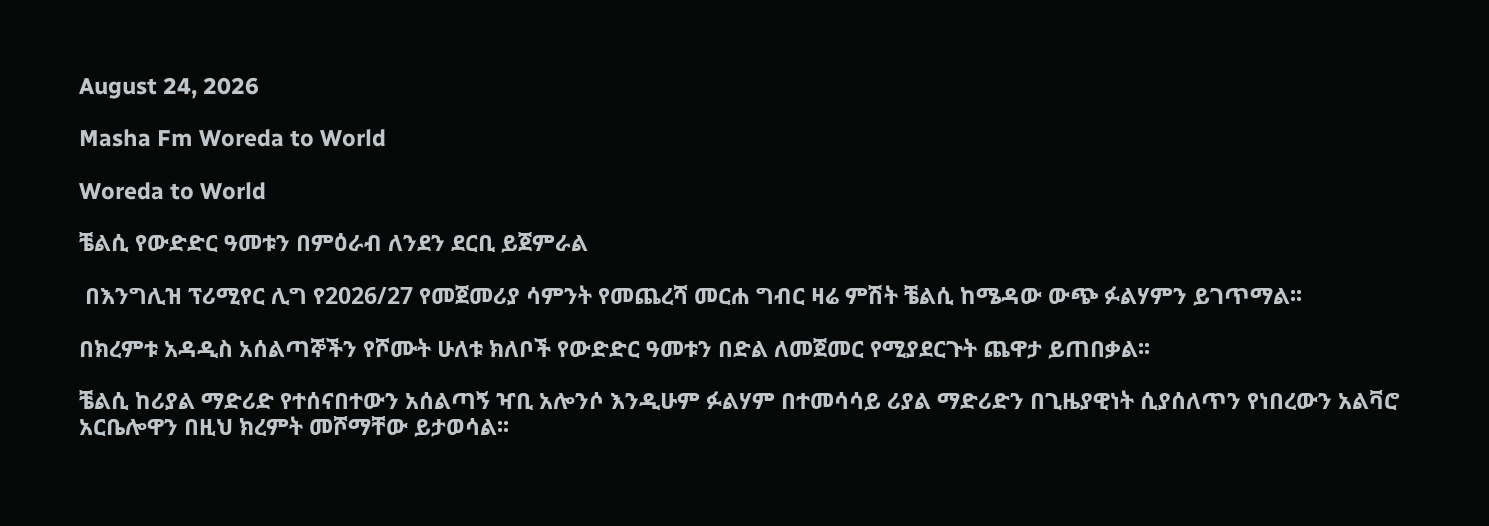August 24, 2026

Masha Fm Woreda to World

Woreda to World

ቼልሲ የውድድር ዓመቱን በምዕራብ ለንደን ደርቢ ይጀምራል

 በእንግሊዝ ፕሪሚየር ሊግ የ2026/27 የመጀመሪያ ሳምንት የመጨረሻ መርሐ ግብር ዛሬ ምሽት ቼልሲ ከሜዳው ውጭ ፉልሃምን ይገጥማል፡፡

በክረምቱ አዳዲስ አሰልጣኞችን የሾሙት ሁለቱ ክለቦች የውድድር ዓመቱን በድል ለመጀመር የሚያደርጉት ጨዋታ ይጠበቃል፡፡

ቼልሲ ከሪያል ማድሪድ የተሰናበተውን አሰልጣኝ ዣቢ አሎንሶ እንዲሁም ፉልሃም በተመሳሳይ ሪያል ማድሪድን በጊዜያዊነት ሲያሰለጥን የነበረውን አልቫሮ አርቤሎዋን በዚህ ክረምት መሾማቸው ይታወሳል፡፡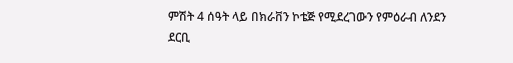ምሽት 4 ሰዓት ላይ በክራቨን ኮቴጅ የሚደረገውን የምዕራብ ለንደን ደርቢ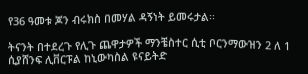የ36 ዓመቱ ጆን ብሩክስ በመሃል ዳኝነት ይመሩታል፡፡

ትናንት በተደረጉ የሊጉ ጨዋታዎች ማንቼስተር ሲቲ ቦርንማውዝን 2 ለ 1 ሲያሸንፍ ሊቨርፑል ከኒውካስል ዩናይትድ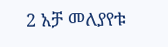2 አቻ መለያየቱ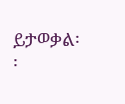ይታወቃል፡፡